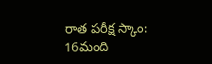రాత పరీక్ష స్కాం: 16మంది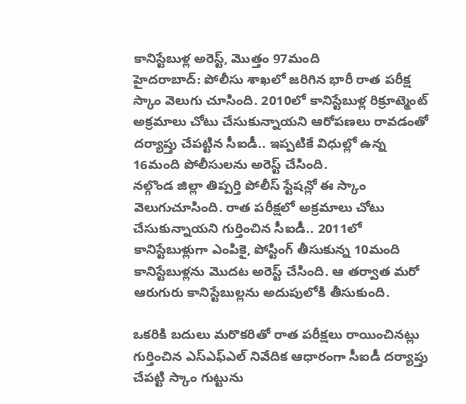కానిస్టేబుళ్ల అరెస్ట్, మొత్తం 97మంది
హైదరాబాద్: పోలీసు శాఖలో జరిగిన భారీ రాత పరీక్ష స్కాం వెలుగు చూసింది. 2010లో కానిస్టేబుళ్ల రిక్రూట్మెంట్ అక్రమాలు చోటు చేసుకున్నాయని ఆరోపణలు రావడంతో దర్యాప్తు చేపట్టిన సీఐడీ.. ఇప్పటికే విధుల్లో ఉన్న 16మంది పోలీసులను అరెస్ట్ చేసింది.
నల్గొండ జిల్లా తిప్పర్తి పోలీస్ స్టేషన్లో ఈ స్కాం వెలుగుచూసింది. రాత పరీక్షలో అక్రమాలు చోటు చేసుకున్నాయని గుర్తించిన సీఐడీ.. 2011లో కానిస్టేబుళ్లుగా ఎంపికై, పోస్టింగ్ తీసుకున్న 10మంది కానిస్టేబుళ్లను మొదట అరెస్ట్ చేసింది. ఆ తర్వాత మరో ఆరుగురు కానిస్టేబుల్లను అదుపులోకి తీసుకుంది.

ఒకరికి బదులు మరొకరితో రాత పరీక్షలు రాయించినట్లు గుర్తించిన ఎస్ఎఫ్ఎల్ నివేదిక ఆధారంగా సీఐడీ దర్యాప్తు చేపట్టి స్కాం గుట్టును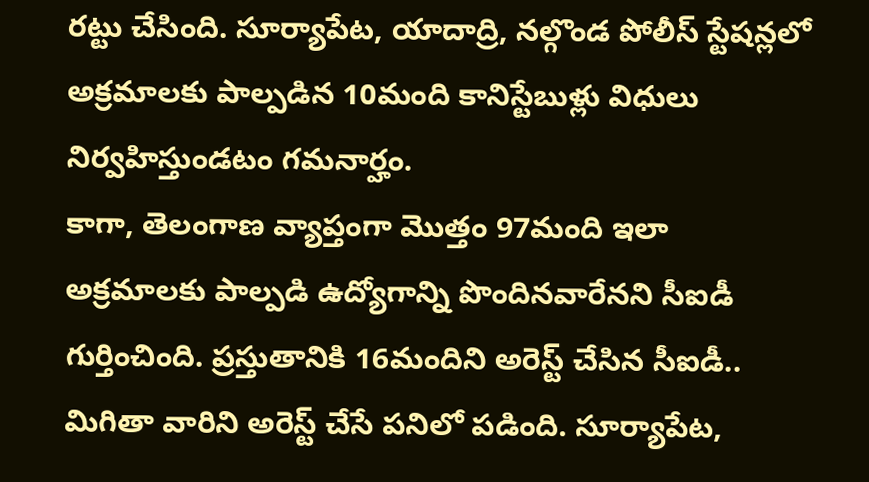రట్టు చేసింది. సూర్యాపేట, యాదాద్రి, నల్గొండ పోలీస్ స్టేషన్లలో అక్రమాలకు పాల్పడిన 10మంది కానిస్టేబుళ్లు విధులు నిర్వహిస్తుండటం గమనార్హం.
కాగా, తెలంగాణ వ్యాప్తంగా మొత్తం 97మంది ఇలా అక్రమాలకు పాల్పడి ఉద్యోగాన్ని పొందినవారేనని సీఐడీ గుర్తించింది. ప్రస్తుతానికి 16మందిని అరెస్ట్ చేసిన సీఐడీ.. మిగితా వారిని అరెస్ట్ చేసే పనిలో పడింది. సూర్యాపేట,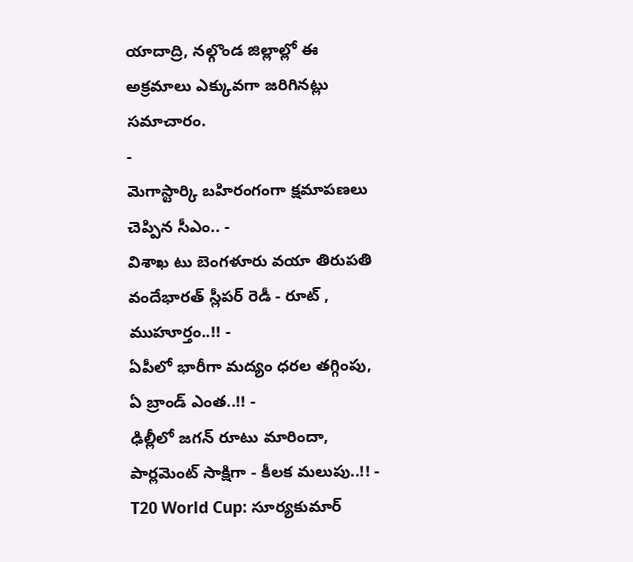యాదాద్రి, నల్గొండ జిల్లాల్లో ఈ అక్రమాలు ఎక్కువగా జరిగినట్లు సమాచారం.
-
మెగాస్టార్కి బహిరంగంగా క్షమాపణలు చెప్పిన సీఎం.. -
విశాఖ టు బెంగళూరు వయా తిరుపతి వందేభారత్ స్లీపర్ రెడీ - రూట్ , ముహూర్తం..!! -
ఏపీలో భారీగా మద్యం ధరల తగ్గింపు, ఏ బ్రాండ్ ఎంత..!! -
ఢిల్లీలో జగన్ రూటు మారిందా, పార్లమెంట్ సాక్షిగా - కీలక మలుపు..!! -
T20 World Cup: సూర్యకుమార్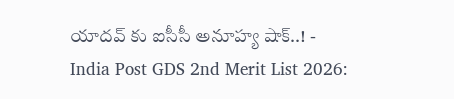యాదవ్ కు ఐసీసీ అనూహ్య షాక్..! -
India Post GDS 2nd Merit List 2026: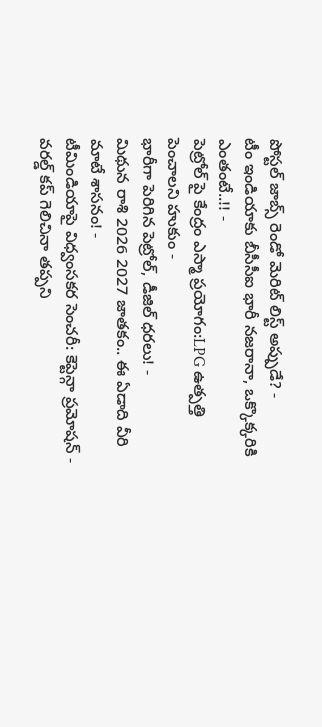పోస్టల్ జాబ్స్ రెండో మెరిట్ లిస్ట్ అప్పుడే? -
టీం ఇండియాకు బీసీసీఐ భారీ నజరానా, ఒక్కొక్కరికి ఎంతంటే..!! -
పెట్రోల్ పై కేంద్రం ఎస్మా ప్రయోగం:LPG ఉత్పత్తి పెంచాలని హుకుం -
భారీగా పెరిగిన పెట్రోల్, డీజిల్ ధరలు! -
మిథున రాశి 2026 2027 జాతకం.. ఈ ఏడాది వీరి మాటే శాసనం! -
టీమిండియాపై విధ్వంసకర సెంచరీ: కెప్టెన్గా ప్రమోషన్ -
వరల్డ్ కప్ గెలిచినా తప్పని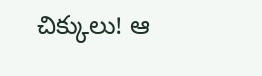చిక్కులు! ఆ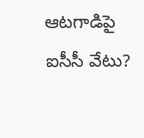ఆటగాడిపై ఐసీసీ వేటు?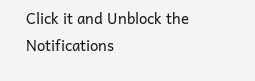Click it and Unblock the Notifications